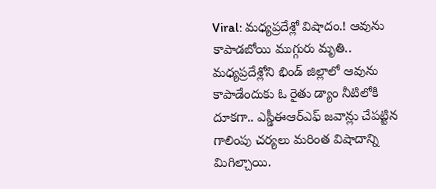Viral: మధ్యప్రదేశ్లో విషాదం.! ఆవును కాపాడబోయి ముగ్గురు మృతి..
మధ్యప్రదేశ్లోని భిండ్ జిల్లాలో ఆవును కాపాడేందుకు ఓ రైతు డ్యాం నీటిలోకి దూకగా.. ఎస్డీఈఆర్ఎఫ్ జవాన్లు చేపట్టిన గాలింపు చర్యలు మరింత విషాదాన్ని మిగిల్చాయి.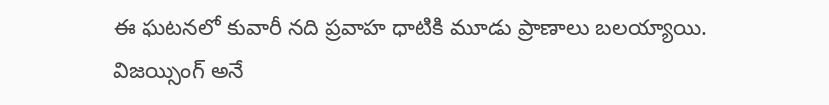ఈ ఘటనలో కువారీ నది ప్రవాహ ధాటికి మూడు ప్రాణాలు బలయ్యాయి. విజయ్సింగ్ అనే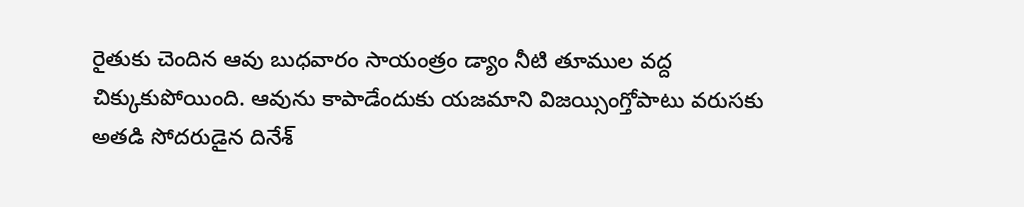రైతుకు చెందిన ఆవు బుధవారం సాయంత్రం డ్యాం నీటి తూముల వద్ద చిక్కుకుపోయింది. ఆవును కాపాడేందుకు యజమాని విజయ్సింగ్తోపాటు వరుసకు అతడి సోదరుడైన దినేశ్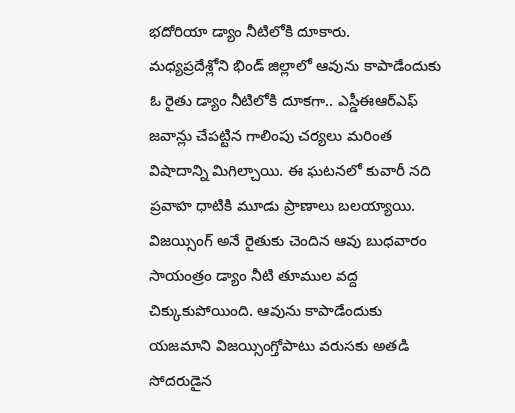భదోరియా డ్యాం నీటిలోకి దూకారు.
మధ్యప్రదేశ్లోని భిండ్ జిల్లాలో ఆవును కాపాడేందుకు ఓ రైతు డ్యాం నీటిలోకి దూకగా.. ఎస్డీఈఆర్ఎఫ్ జవాన్లు చేపట్టిన గాలింపు చర్యలు మరింత విషాదాన్ని మిగిల్చాయి. ఈ ఘటనలో కువారీ నది ప్రవాహ ధాటికి మూడు ప్రాణాలు బలయ్యాయి. విజయ్సింగ్ అనే రైతుకు చెందిన ఆవు బుధవారం సాయంత్రం డ్యాం నీటి తూముల వద్ద చిక్కుకుపోయింది. ఆవును కాపాడేందుకు యజమాని విజయ్సింగ్తోపాటు వరుసకు అతడి సోదరుడైన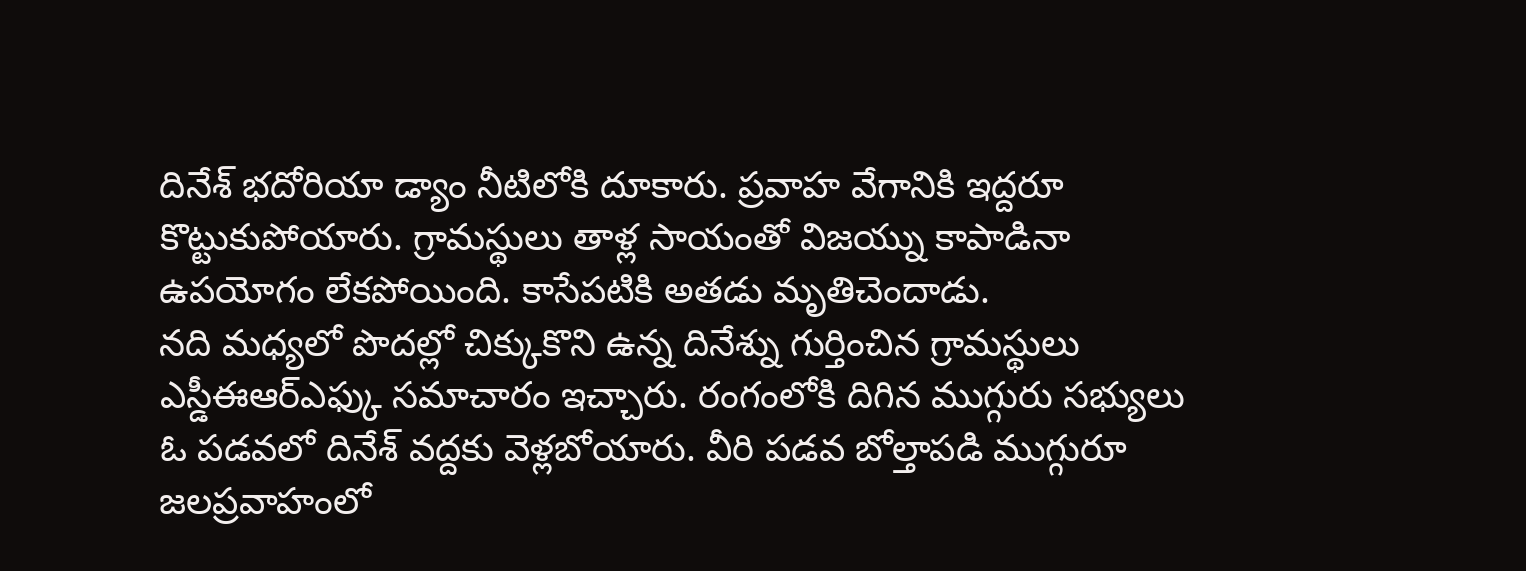దినేశ్ భదోరియా డ్యాం నీటిలోకి దూకారు. ప్రవాహ వేగానికి ఇద్దరూ కొట్టుకుపోయారు. గ్రామస్థులు తాళ్ల సాయంతో విజయ్ను కాపాడినా ఉపయోగం లేకపోయింది. కాసేపటికి అతడు మృతిచెందాడు.
నది మధ్యలో పొదల్లో చిక్కుకొని ఉన్న దినేశ్ను గుర్తించిన గ్రామస్థులు ఎస్డీఈఆర్ఎఫ్కు సమాచారం ఇచ్చారు. రంగంలోకి దిగిన ముగ్గురు సభ్యులు ఓ పడవలో దినేశ్ వద్దకు వెళ్లబోయారు. వీరి పడవ బోల్తాపడి ముగ్గురూ జలప్రవాహంలో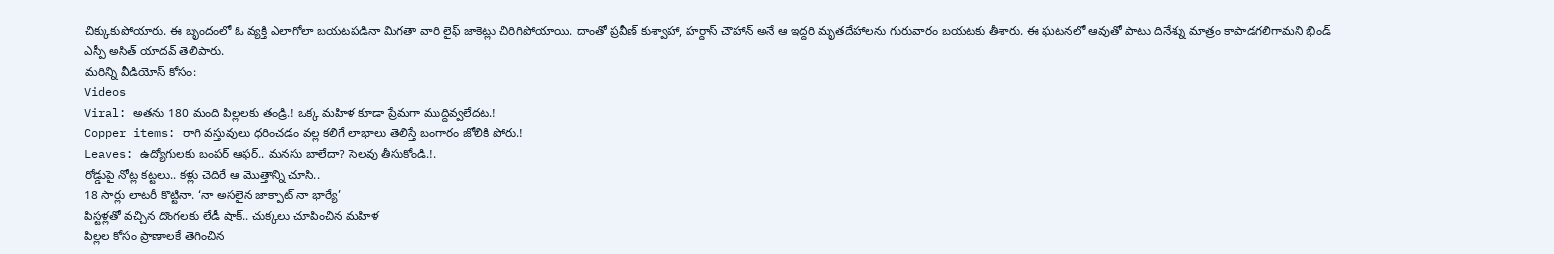చిక్కుకుపోయారు. ఈ బృందంలో ఓ వ్యక్తి ఎలాగోలా బయటపడినా మిగతా వారి లైఫ్ జాకెట్లు చిరిగిపోయాయి. దాంతో ప్రవీణ్ కుశ్వాహా, హర్దాస్ చౌహాన్ అనే ఆ ఇద్దరి మృతదేహాలను గురువారం బయటకు తీశారు. ఈ ఘటనలో ఆవుతో పాటు దినేశ్ను మాత్రం కాపాడగలిగామని భిండ్ ఎస్పీ అసిత్ యాదవ్ తెలిపారు.
మరిన్ని వీడియోస్ కోసం:
Videos
Viral: అతను 180 మంది పిల్లలకు తండ్రి.! ఒక్క మహిళ కూడా ప్రేమగా ముద్దివ్వలేదట.!
Copper items: రాగి వస్తువులు ధరించడం వల్ల కలిగే లాభాలు తెలిస్తే బంగారం జోలికి పోరు.!
Leaves: ఉద్యోగులకు బంపర్ ఆఫర్.. మనసు బాలేదా? సెలవు తీసుకోండి.!.
రోడ్డుపై నోట్ల కట్టలు.. కళ్లు చెదిరే ఆ మొత్తాన్ని చూసి..
18 సార్లు లాటరీ కొట్టినా. ‘నా అసలైన జాక్పాట్ నా భార్యే’
పిస్టళ్లతో వచ్చిన దొంగలకు లేడీ షాక్.. చుక్కలు చూపించిన మహిళ
పిల్లల కోసం ప్రాణాలకే తెగించిన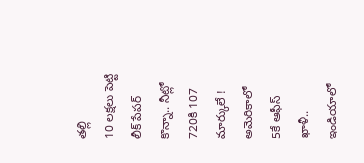తల్లి
10 లక్షలు పెట్టి లీక్ పేపర్ కొన్నా.. నీట్లో 720కి 107 మార్కులే !
అమెరికాలో 5కే ఆఫీస్ ఖాళీ.. ఇండియాలో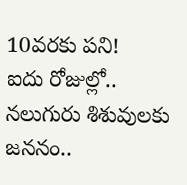10వరకు పని!
ఐదు రోజుల్లో.. నలుగురు శిశువులకు జననం..